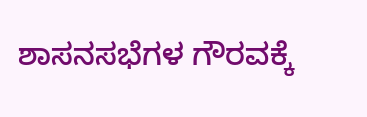ಶಾಸನಸಭೆಗಳ ಗೌರವಕ್ಕೆ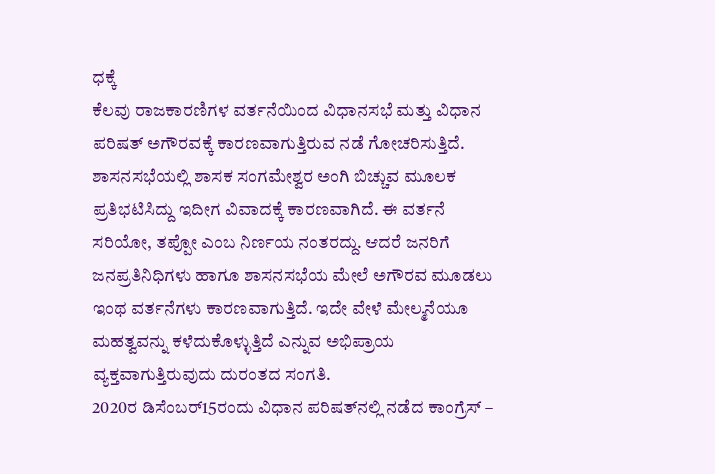ಧಕ್ಕೆ
ಕೆಲವು ರಾಜಕಾರಣಿಗಳ ವರ್ತನೆಯಿಂದ ವಿಧಾನಸಭೆ ಮತ್ತು ವಿಧಾನ ಪರಿಷತ್ ಅಗೌರವಕ್ಕೆ ಕಾರಣವಾಗುತ್ತಿರುವ ನಡೆ ಗೋಚರಿಸುತ್ತಿದೆ.
ಶಾಸನಸಭೆಯಲ್ಲಿ ಶಾಸಕ ಸಂಗಮೇಶ್ವರ ಅಂಗಿ ಬಿಚ್ಚುವ ಮೂಲಕ ಪ್ರತಿಭಟಿಸಿದ್ದು ಇದೀಗ ವಿವಾದಕ್ಕೆ ಕಾರಣವಾಗಿದೆ. ಈ ವರ್ತನೆ ಸರಿಯೋ, ತಪ್ಪೋ ಎಂಬ ನಿರ್ಣಯ ನಂತರದ್ದು. ಆದರೆ ಜನರಿಗೆ ಜನಪ್ರತಿನಿಧಿಗಳು ಹಾಗೂ ಶಾಸನಸಭೆಯ ಮೇಲೆ ಅಗೌರವ ಮೂಡಲು ಇಂಥ ವರ್ತನೆಗಳು ಕಾರಣವಾಗುತ್ತಿದೆ. ಇದೇ ವೇಳೆ ಮೇಲ್ಮನೆಯೂ ಮಹತ್ವವನ್ನು ಕಳೆದುಕೊಳ್ಳುತ್ತಿದೆ ಎನ್ನುವ ಅಭಿಪ್ರಾಯ ವ್ಯಕ್ತವಾಗುತ್ತಿರುವುದು ದುರಂತದ ಸಂಗತಿ.
2020ರ ಡಿಸೆಂಬರ್15ರಂದು ವಿಧಾನ ಪರಿಷತ್‌ನಲ್ಲಿ ನಡೆದ ಕಾಂಗ್ರೆಸ್ –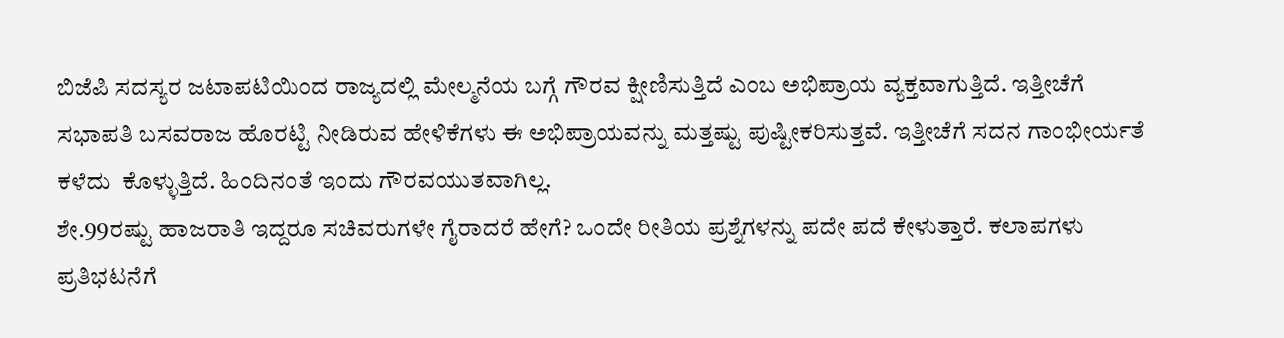ಬಿಜೆಪಿ ಸದಸ್ಯರ ಜಟಾಪಟಿಯಿಂದ ರಾಜ್ಯದಲ್ಲಿ ಮೇಲ್ಮನೆಯ ಬಗ್ಗೆ ಗೌರವ ಕ್ಷೀಣಿಸುತ್ತಿದೆ ಎಂಬ ಅಭಿಪ್ರಾಯ ವ್ಯಕ್ತವಾಗುತ್ತಿದೆ. ಇತ್ತೀಚೆಗೆ ಸಭಾಪತಿ ಬಸವರಾಜ ಹೊರಟ್ಟಿ ನೀಡಿರುವ ಹೇಳಿಕೆಗಳು ಈ ಅಭಿಪ್ರಾಯವನ್ನು ಮತ್ತಷ್ಟು ಪುಷ್ಟೀಕರಿಸುತ್ತವೆ. ಇತ್ತೀಚೆಗೆ ಸದನ ಗಾಂಭೀರ್ಯತೆ ಕಳೆದು  ಕೊಳ್ಳುತ್ತಿದೆ. ಹಿಂದಿನಂತೆ ಇಂದು ಗೌರವಯುತವಾಗಿಲ್ಲ.
ಶೇ.99ರಷ್ಟು ಹಾಜರಾತಿ ಇದ್ದರೂ ಸಚಿವರುಗಳೇ ಗೈರಾದರೆ ಹೇಗೆ? ಒಂದೇ ರೀತಿಯ ಪ್ರಶ್ನೆಗಳನ್ನು ಪದೇ ಪದೆ ಕೇಳುತ್ತಾರೆ. ಕಲಾಪಗಳು ಪ್ರತಿಭಟನೆಗೆ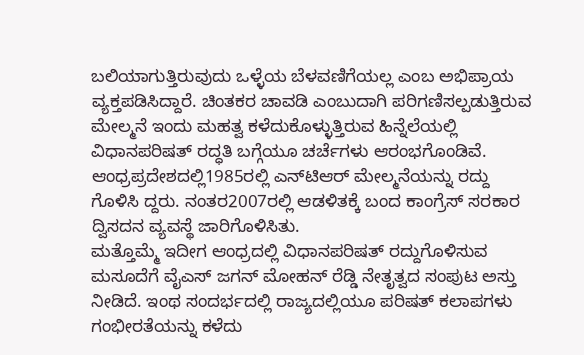ಬಲಿಯಾಗುತ್ತಿರುವುದು ಒಳ್ಳೆಯ ಬೆಳವಣಿಗೆಯಲ್ಲ ಎಂಬ ಅಭಿಪ್ರಾಯ ವ್ಯಕ್ತಪಡಿಸಿದ್ದಾರೆ. ಚಿಂತಕರ ಚಾವಡಿ ಎಂಬುದಾಗಿ ಪರಿಗಣಿಸಲ್ಪಡುತ್ತಿರುವ ಮೇಲ್ಮನೆ ಇಂದು ಮಹತ್ವ ಕಳೆದುಕೊಳ್ಳುತ್ತಿರುವ ಹಿನ್ನೆಲೆಯಲ್ಲಿ ವಿಧಾನಪರಿಷತ್ ರದ್ಧತಿ ಬಗ್ಗೆಯೂ ಚರ್ಚೆಗಳು ಆರಂಭಗೊಂಡಿವೆ. ಆಂಧ್ರಪ್ರದೇಶದಲ್ಲಿ1985ರಲ್ಲಿ ಎನ್‌ಟಿಆರ್ ಮೇಲ್ಮನೆಯನ್ನು ರದ್ದು ಗೊಳಿಸಿ ದ್ದರು. ನಂತರ2007ರಲ್ಲಿ ಆಡಳಿತಕ್ಕೆ ಬಂದ ಕಾಂಗ್ರೆಸ್ ಸರಕಾರ ದ್ವಿಸದನ ವ್ಯವಸ್ಥೆ ಜಾರಿಗೊಳಿಸಿತು.
ಮತ್ತೊಮ್ಮೆ ಇದೀಗ ಆಂಧ್ರದಲ್ಲಿ ವಿಧಾನಪರಿಷತ್ ರದ್ದುಗೊಳಿಸುವ ಮಸೂದೆಗೆ ವೈಎಸ್ ಜಗನ್ ಮೋಹನ್ ರೆಡ್ಡಿ ನೇತೃತ್ವದ ಸಂಪುಟ ಅಸ್ತು ನೀಡಿದೆ. ಇಂಥ ಸಂದರ್ಭದಲ್ಲಿ ರಾಜ್ಯದಲ್ಲಿಯೂ ಪರಿಷತ್ ಕಲಾಪಗಳು ಗಂಭೀರತೆಯನ್ನು ಕಳೆದು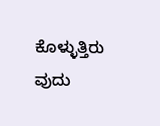ಕೊಳ್ಳುತ್ತಿರು ವುದು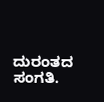ದುರಂತದ ಸಂಗತಿ.